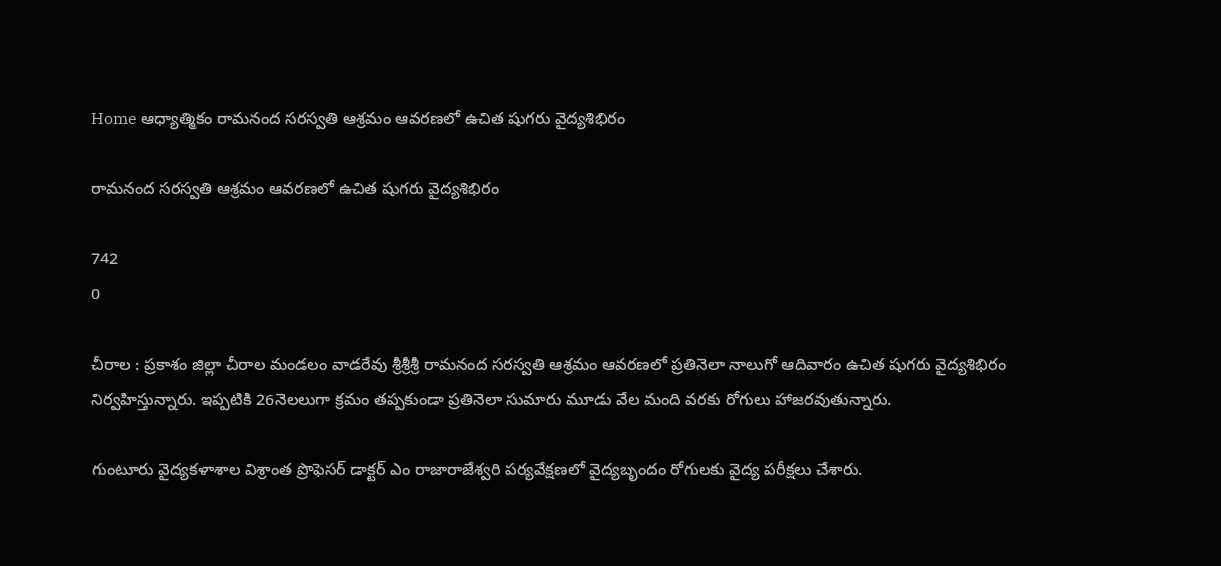Home ఆధ్యాత్మికం రామనంద సరస్వతి ఆశ్రమం ఆవరణలో ఉచిత షుగరు వైద్యశిభిరం

రామనంద సరస్వతి ఆశ్రమం ఆవరణలో ఉచిత షుగరు వైద్యశిభిరం

742
0

చీరాల : ప్రకాశం జిల్లా చీరాల మండలం వాడరేవు శ్రీశ్రీశ్రీ రామనంద సరస్వతి ఆశ్రమం ఆవరణలో ప్రతినెలా నాలుగో ఆదివారం ఉచిత షుగరు వైద్యశిభిరం నిర్వహిస్తున్నారు. ఇప్పటికి 26నెలలుగా క్రమం తప్పకుండా ప్రతినెలా సుమారు మూడు వేల మంది వరకు రోగులు హాజరవుతున్నారు.

గుంటూరు వైద్యకళాశాల విశ్రాంత ప్రొఫెసర్ డాక్టర్ ఎం రాజారాజేశ్వరి పర్యవేక్షణలో వైద్యబృందం రోగులకు వైద్య పరీక్షలు చేశారు.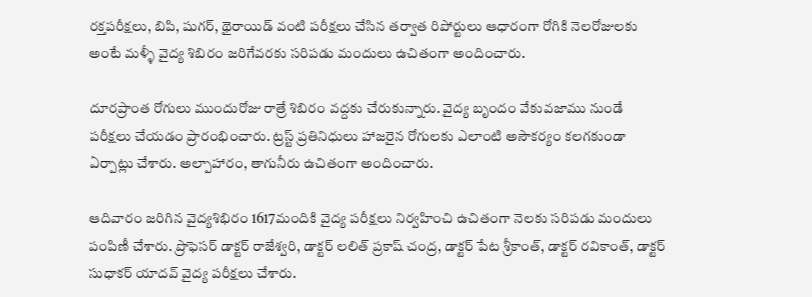రక్తపరీక్షలు, బిపి, షుగర్, థైరాయిడ్ వంటి పరీక్షలు చేసిన తర్వాత రిపోర్టులు ఆధారంగా రోగికి నెలరోజులకు అంటే మళ్ళీ వైద్య శిబిరం జరిగేవరకు సరిపడు మందులు ఉచితంగా అందించారు.

దూరప్రాంత రోగులు ముందురోజు రాత్రే శిబిరం వద్దకు చేరుకున్నారు. వైద్య బృందం వేకువజాము నుండే పరీక్షలు చేయడం ప్రారంభించారు. ట్రస్ట్ ప్రతినిధులు హాజరైన రోగులకు ఎలాంటి అసౌకర్యం కలగకుండా ఏర్పాట్లు చేశారు. అల్పాహారం, తాగునీరు ఉచితంగా అందించారు.

ఆదివారం జరిగిన వైద్యశిభిరం 1617మందికి వైద్య పరీక్షలు నిర్వహించి ఉచితంగా నెలకు సరిపడు మందులు పంపిణీ చేశారు. ప్రొఫెసర్ డాక్టర్ రాజేశ్వరి, డాక్టర్ లలిత్ ప్రకాష్ చంద్ర, డాక్టర్ పేట శ్రీకాంత్, డాక్టర్ రవికాంత్, డాక్టర్ సుధాకర్ యాదవ్ వైద్య పరీక్షలు చేశారు.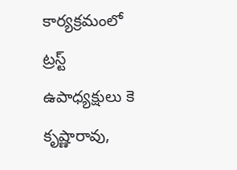కార్యక్రమంలో ట్రస్ట్ ఉపాధ్యక్షులు కె కృష్ణారావు,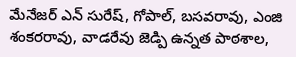మేనేజర్ ఎన్ సురేష్, గోపాల్, బసవరావు, ఎంజి శంకరరావు, వాడరేవు జెడ్పి ఉన్నత పాఠశాల,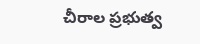చీరాల ప్రభుత్వ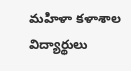మహిళా కళాశాల విద్యార్థులు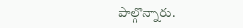పాల్గొన్నారు.